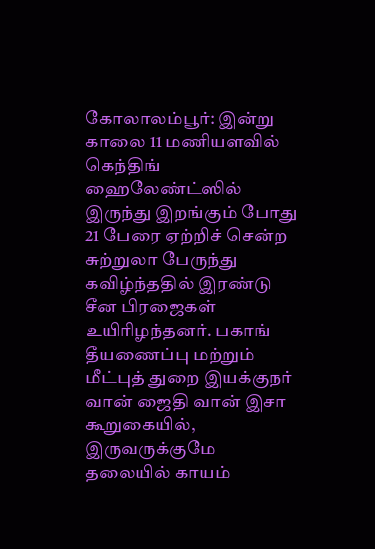கோலாலம்பூர்: இன்று காலை 11 மணியளவில் கெந்திங் ஹைலேண்ட்ஸில் இருந்து இறங்கும் போது 21 பேரை ஏற்றிச் சென்ற சுற்றுலா பேருந்து கவிழ்ந்ததில் இரண்டு சீன பிரஜைகள் உயிரிழந்தனர். பகாங் தீயணைப்பு மற்றும் மீட்புத் துறை இயக்குநர் வான் ஜைதி வான் இசா கூறுகையில், இருவருக்குமே தலையில் காயம்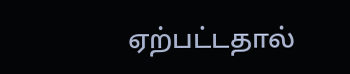ஏற்பட்டதால்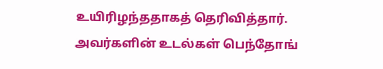உயிரிழந்ததாகத் தெரிவித்தார்.
அவர்களின் உடல்கள் பெந்தோங்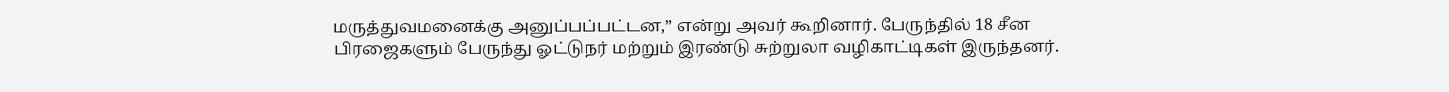மருத்துவமனைக்கு அனுப்பப்பட்டன,” என்று அவர் கூறினார். பேருந்தில் 18 சீன பிரஜைகளும் பேருந்து ஓட்டுநர் மற்றும் இரண்டு சுற்றுலா வழிகாட்டிகள் இருந்தனர்.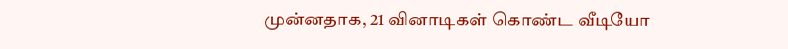முன்னதாக, 21 வினாடிகள் கொண்ட வீடியோ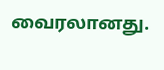வைரலானது.